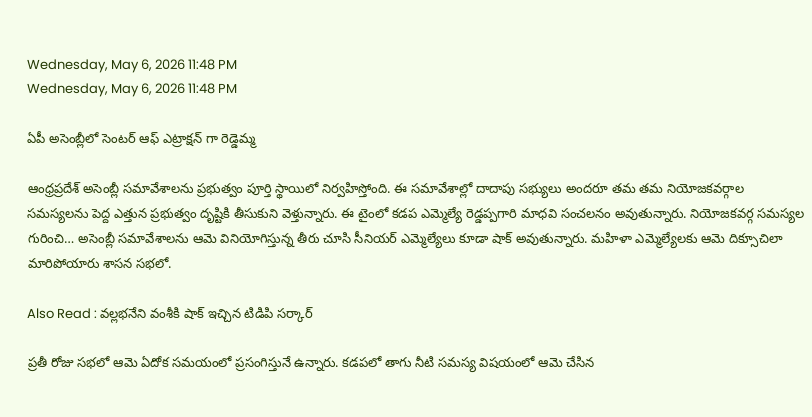Wednesday, May 6, 2026 11:48 PM
Wednesday, May 6, 2026 11:48 PM

ఏపీ అసెంబ్లీలో సెంటర్ ఆఫ్ ఎట్రాక్షన్ గా రెడ్డెమ్మ

ఆంధ్రప్రదేశ్ అసెంబ్లీ సమావేశాలను ప్రభుత్వం పూర్తి స్థాయిలో నిర్వహిస్తోంది. ఈ సమావేశాల్లో దాదాపు సభ్యులు అందరూ తమ తమ నియోజకవర్గాల సమస్యలను పెద్ద ఎత్తున ప్రభుత్వం దృష్టికి తీసుకుని వెళ్తున్నారు. ఈ టైంలో కడప ఎమ్మెల్యే రెడ్డప్పగారి మాధవి సంచలనం అవుతున్నారు. నియోజకవర్గ సమస్యల గురించి… అసెంబ్లీ సమావేశాలను ఆమె వినియోగిస్తున్న తీరు చూసి సీనియర్ ఎమ్మెల్యేలు కూడా షాక్ అవుతున్నారు. మహిళా ఎమ్మెల్యేలకు ఆమె దిక్సూచిలా మారిపోయారు శాసన సభలో.

Also Read : వల్లభనేని వంశీకి షాక్ ఇచ్చిన టిడిపి సర్కార్

ప్రతీ రోజు సభలో ఆమె ఏదోక సమయంలో ప్రసంగిస్తునే ఉన్నారు. కడపలో తాగు నీటి సమస్య విషయంలో ఆమె చేసిన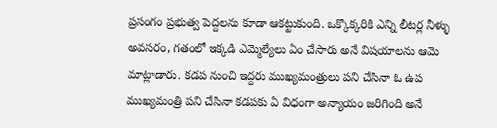ప్రసంగం ప్రభుత్వ పెద్దలను కూడా ఆకట్టుకుంది. ఒక్కొక్కరికి ఎన్ని లీటర్ల నీళ్ళు అవసరం, గతంలో ఇక్కడి ఎమ్మెల్యేలు ఏం చేసారు అనే విషయాలను ఆమె మాట్లాడారు. కడప నుంచి ఇద్దరు ముఖ్యమంత్రులు పని చేసినా ఓ ఉప ముఖ్యమంత్రి పని చేసినా కడపకు ఏ విధంగా అన్యాయం జరిగింది అనే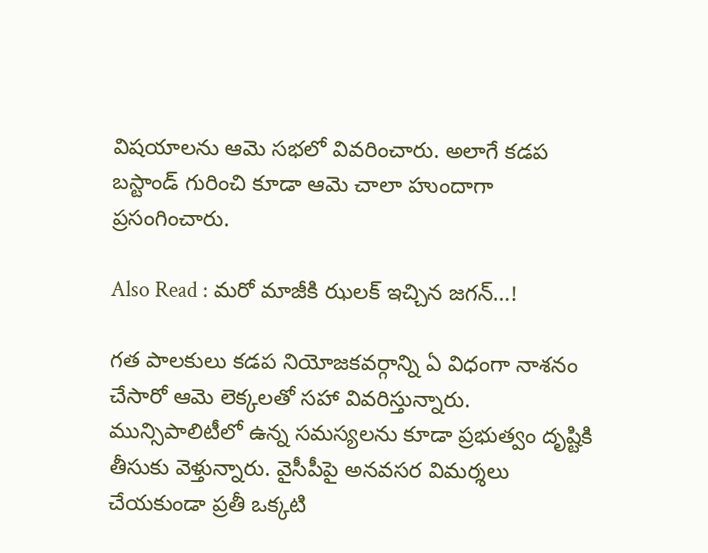విషయాలను ఆమె సభలో వివరించారు. అలాగే కడప బస్టాండ్ గురించి కూడా ఆమె చాలా హుందాగా ప్రసంగించారు.

Also Read : మరో మాజీకి ఝలక్ ఇచ్చిన జగన్…!

గత పాలకులు కడప నియోజకవర్గాన్ని ఏ విధంగా నాశనం చేసారో ఆమె లెక్కలతో సహా వివరిస్తున్నారు. మున్సిపాలిటీలో ఉన్న సమస్యలను కూడా ప్రభుత్వం దృష్టికి తీసుకు వెళ్తున్నారు. వైసీపీపై అనవసర విమర్శలు చేయకుండా ప్రతీ ఒక్కటి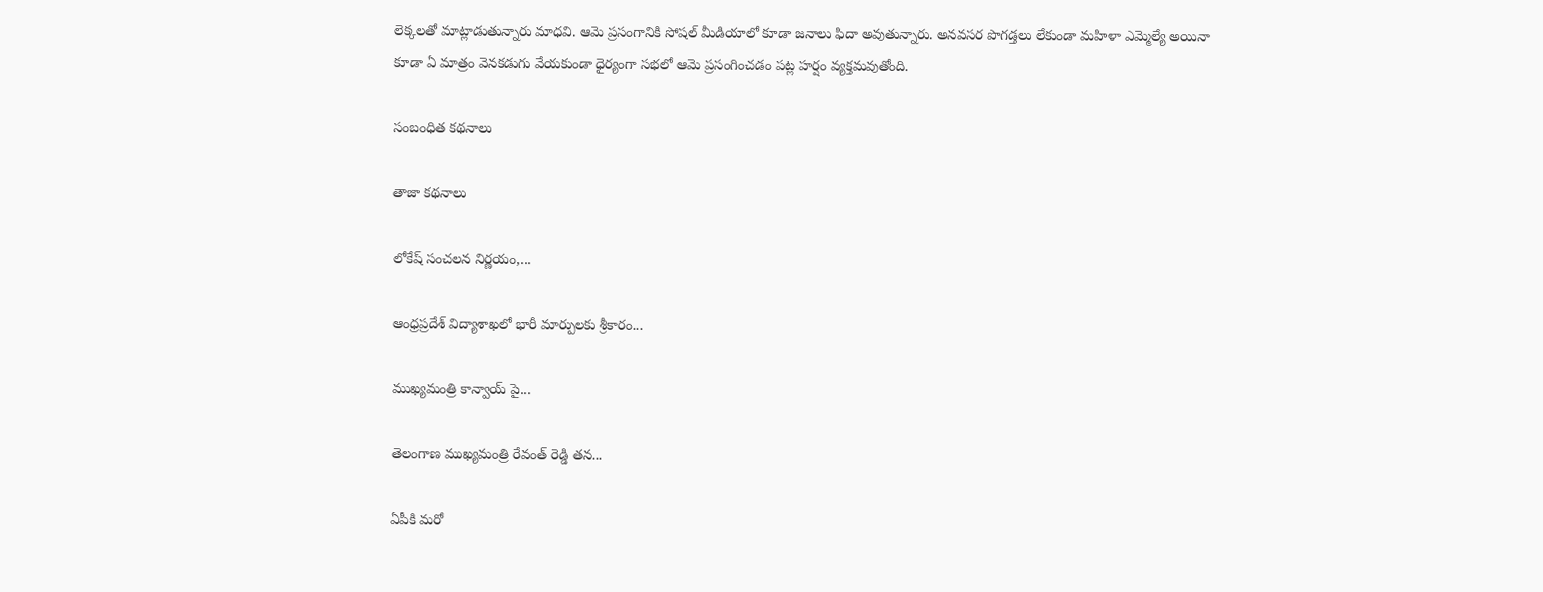లెక్కలతో మాట్లాడుతున్నారు మాధవి. ఆమె ప్రసంగానికి సోషల్ మీడియాలో కూడా జనాలు ఫిదా అవుతున్నారు. అనవసర పొగడ్తలు లేకుండా మహిళా ఎమ్మెల్యే అయినా కూడా ఏ మాత్రం వెనకడుగు వేయకుండా ధైర్యంగా సభలో ఆమె ప్రసంగించడం పట్ల హర్షం వ్యక్తమవుతోంది.

సంబంధిత కథనాలు

తాజా కథనాలు

లోకేష్ సంచలన నిర్ణయం,...

ఆంధ్రప్రదేశ్ విద్యాశాఖలో భారీ మార్పులకు శ్రీకారం...

ముఖ్యమంత్రి కాన్వాయ్‌ పై...

తెలంగాణ ముఖ్యమంత్రి రేవంత్ రెడ్డి తన...

ఏపీకి మరో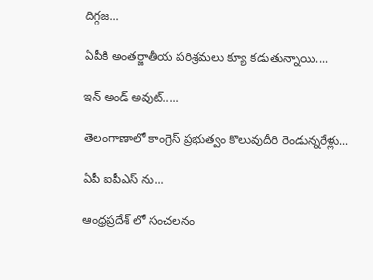దిగ్గజ...

ఏపీకి అంతర్జాతీయ పరిశ్రమలు క్యూ కడుతున్నాయి....

ఇన్ అండ్ అవుట్.....

తెలంగాణాలో కాంగ్రెస్ ప్రభుత్వం కొలువుదీరి రెండున్నరేళ్లు...

ఏపీ ఐపీఎస్ ను...

ఆంధ్రప్రదేశ్‌ లో సంచలనం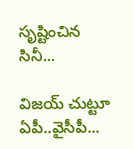సృష్టించిన సినీ...

విజయ్ చుట్టూ ఏపీ..వైసీపీ...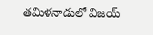తమిళనాడులో విజయ్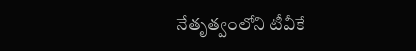నేతృత్వంలోని టీవీకే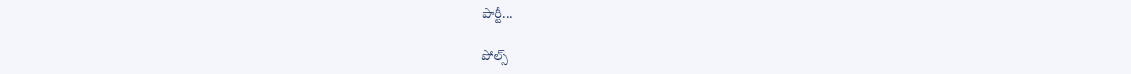పార్టీ...

పోల్స్